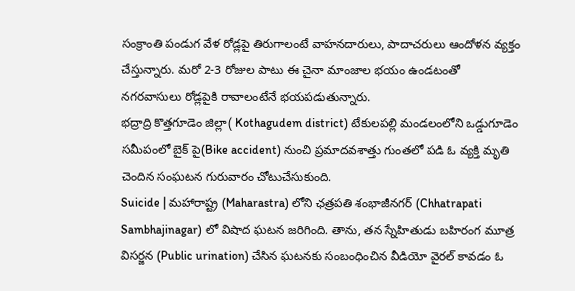సంక్రాంతి పండుగ వేళ రోడ్లపై తిరుగాలంటే వాహనదారులు, పాదాచరులు ఆందోళన వ్యక్తం చేస్తున్నారు. మరో 2-3 రోజుల పాటు ఈ చైనా మాంజాల భయం ఉండటంతో నగరవాసులు రోడ్లపైకి రావాలంటేనే భయపడుతున్నారు.
భద్రాద్రి కొత్తగూడెం జిల్లా( Kothagudem district) టేకులపల్లి మండలంలోని ఒడ్డుగూడెం సమీపంలో బైక్ పై(Bike accident) నుంచి ప్రమాదవశాత్తు గుంతలో పడి ఓ వ్యక్తి మృతి చెందిన సంఘటన గురువారం చోటుచేసుకుంది.
Suicide | మహారాష్ట్ర (Maharastra) లోని ఛత్రపతి శంభాజీనగర్ (Chhatrapati Sambhajinagar) లో విషాద ఘటన జరిగింది. తాను, తన స్నేహితుడు బహిరంగ మూత్ర విసర్జన (Public urination) చేసిన ఘటనకు సంబంధించిన వీడియో వైరల్ కావడం ఓ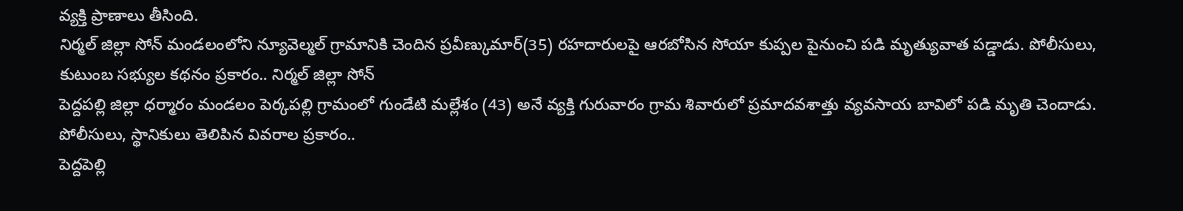వ్యక్తి ప్రాణాలు తీసింది.
నిర్మల్ జిల్లా సోన్ మండలంలోని న్యూవెల్మల్ గ్రామానికి చెందిన ప్రవీణ్కుమార్(35) రహదారులపై ఆరబోసిన సోయా కుప్పల పైనుంచి పడి మృత్యువాత పడ్డాడు. పోలీసులు, కుటుంబ సభ్యుల కథనం ప్రకారం.. నిర్మల్ జిల్లా సోన్
పెద్దపల్లి జిల్లా ధర్మారం మండలం పెర్కపల్లి గ్రామంలో గుండేటి మల్లేశం (43) అనే వ్యక్తి గురువారం గ్రామ శివారులో ప్రమాదవశాత్తు వ్యవసాయ బావిలో పడి మృతి చెందాడు. పోలీసులు, స్థానికులు తెలిపిన వివరాల ప్రకారం..
పెద్దపెల్లి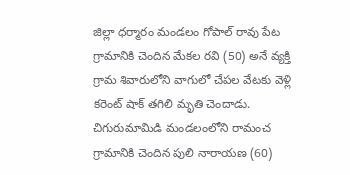జిల్లా ధర్మారం మండలం గోపాల్ రావు పేట గ్రామానికి చెందిన మేకల రవి (50) అనే వ్యక్తి గ్రామ శివారులోని వాగులో చేపల వేటకు వెళ్లి కరెంట్ షాక్ తగిలి మృతి చెందాడు.
చిగురుమామిడి మండలంలోని రామంచ గ్రామానికి చెందిన పులి నారాయణ (60)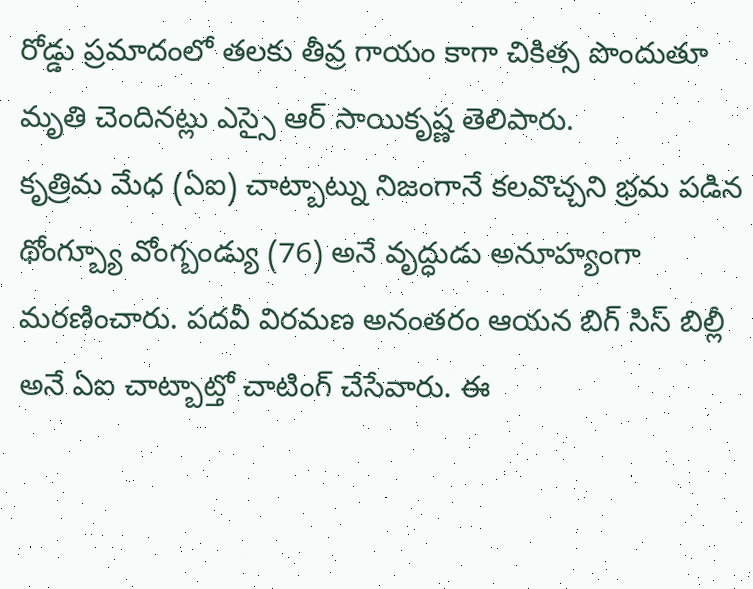రోడ్డు ప్రమాదంలో తలకు తీవ్ర గాయం కాగా చికిత్స పొందుతూ మృతి చెందినట్లు ఎస్సై ఆర్ సాయికృష్ణ తెలిపారు.
కృత్రిమ మేధ (ఏఐ) చాట్బాట్ను నిజంగానే కలవొచ్చని భ్రమ పడిన థోంగ్బ్యూ వోంగ్బండ్యు (76) అనే వృద్ధుడు అనూహ్యంగా మరణించారు. పదవీ విరమణ అనంతరం ఆయన బిగ్ సిస్ బిల్లీ అనే ఏఐ చాట్బాట్తో చాటింగ్ చేసేవారు. ఈ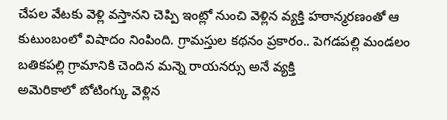చేపల వేటకు వెళ్లి వస్తానని చెప్పి ఇంట్లో నుంచి వెళ్లిన వ్యక్తి హఠాన్మరణంతో ఆ కుటుంబంలో విషాదం నింపింది. గ్రామస్తుల కథనం ప్రకారం.. పెగడపల్లి మండలం బతికపల్లి గ్రామానికి చెందిన మన్నె రాయనర్సు అనే వ్యక్తి
అమెరికాలో బోటింగ్కు వెళ్లిన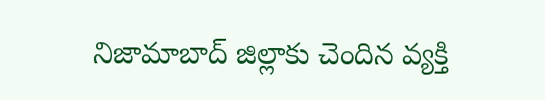నిజామాబాద్ జిల్లాకు చెందిన వ్యక్తి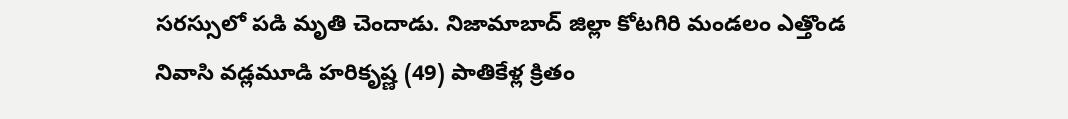సరస్సులో పడి మృతి చెందాడు. నిజామాబాద్ జిల్లా కోటగిరి మండలం ఎత్తొండ నివాసి వడ్లమూడి హరికృష్ణ (49) పాతికేళ్ల క్రితం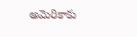అమెరికాకు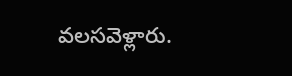వలసవెళ్లారు.